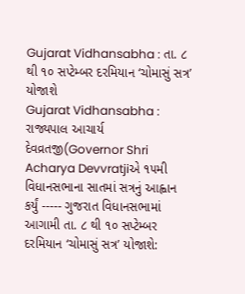Gujarat Vidhansabha : તા. ૮ થી ૧૦ સપ્ટેમ્બર દરમિયાન ‘ચોમાસું સત્ર’ યોજાશે
Gujarat Vidhansabha : રાજ્યપાલ આચાર્ય દેવવ્રતજી(Governor Shri Acharya Devvratjiએ ૧૫મી વિધાનસભાના સાતમાં સત્રનું આહ્વાન કર્યું ----- ગુજરાત વિધાનસભામાં આગામી તા. ૮ થી ૧૦ સપ્ટેમ્બર દરમિયાન ‘ચોમાસું સત્ર’ યોજાશે: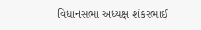વિધાનસભા અધ્યક્ષ શંકરભાઈ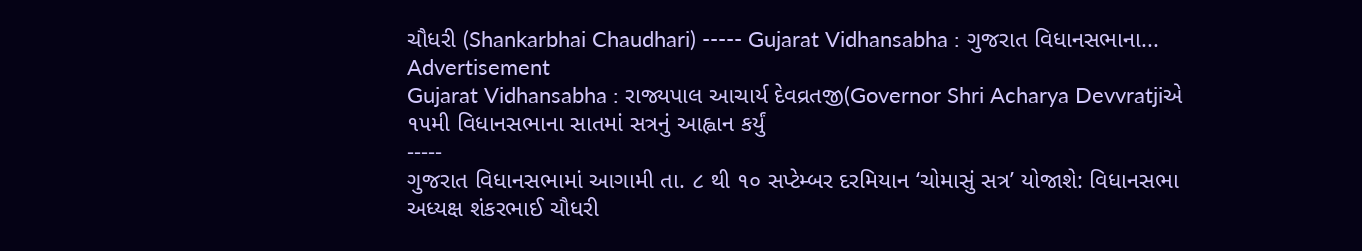ચૌધરી (Shankarbhai Chaudhari) ----- Gujarat Vidhansabha : ગુજરાત વિધાનસભાના...
Advertisement
Gujarat Vidhansabha : રાજ્યપાલ આચાર્ય દેવવ્રતજી(Governor Shri Acharya Devvratjiએ ૧૫મી વિધાનસભાના સાતમાં સત્રનું આહ્વાન કર્યું
-----
ગુજરાત વિધાનસભામાં આગામી તા. ૮ થી ૧૦ સપ્ટેમ્બર દરમિયાન ‘ચોમાસું સત્ર’ યોજાશે: વિધાનસભા અધ્યક્ષ શંકરભાઈ ચૌધરી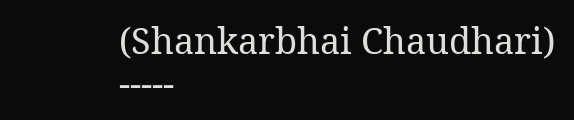(Shankarbhai Chaudhari)
-----